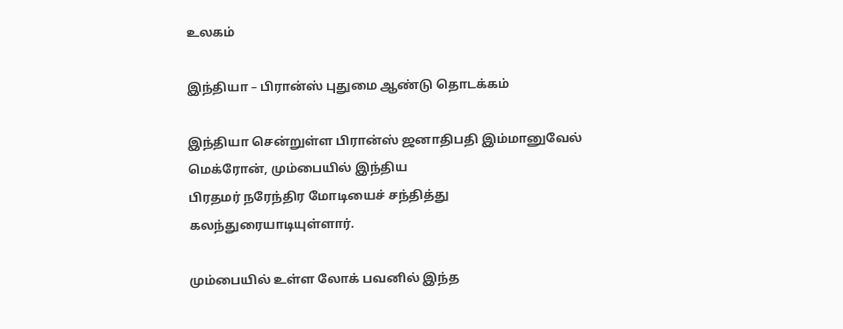உலகம்

இந்தியா – பிரான்ஸ் புதுமை ஆண்டு தொடக்கம்

இந்தியா சென்றுள்ள பிரான்ஸ் ஜனாதிபதி இம்மானுவேல் மெக்ரோன், மும்பையில் இந்திய
பிரதமர் நரேந்திர மோடியைச் சந்தித்து கலந்துரையாடியுள்ளார்.

மும்பையில் உள்ள லோக் பவனில் இந்த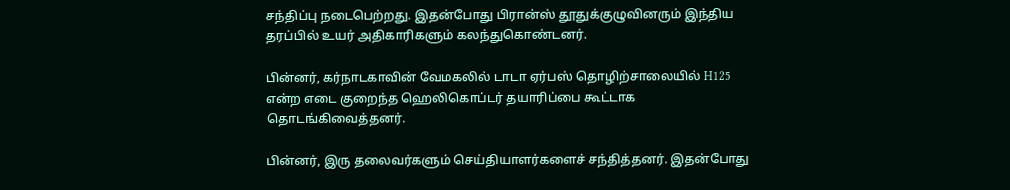சந்திப்பு நடைபெற்றது. இதன்போது பிரான்ஸ் தூதுக்குழுவினரும் இந்திய தரப்பில் உயர் அதிகாரிகளும் கலந்துகொண்டனர்.

பின்னர், கர்நாடகாவின் வேமகலில் டாடா ஏர்பஸ் தொழிற்சாலையில் H125 என்ற எடை குறைந்த ஹெலிகொப்டர் தயாரிப்பை கூட்டாக தொடங்கிவைத்தனர்.

பின்னர், இரு தலைவர்களும் செய்தியாளர்களைச் சந்தித்தனர். இதன்போது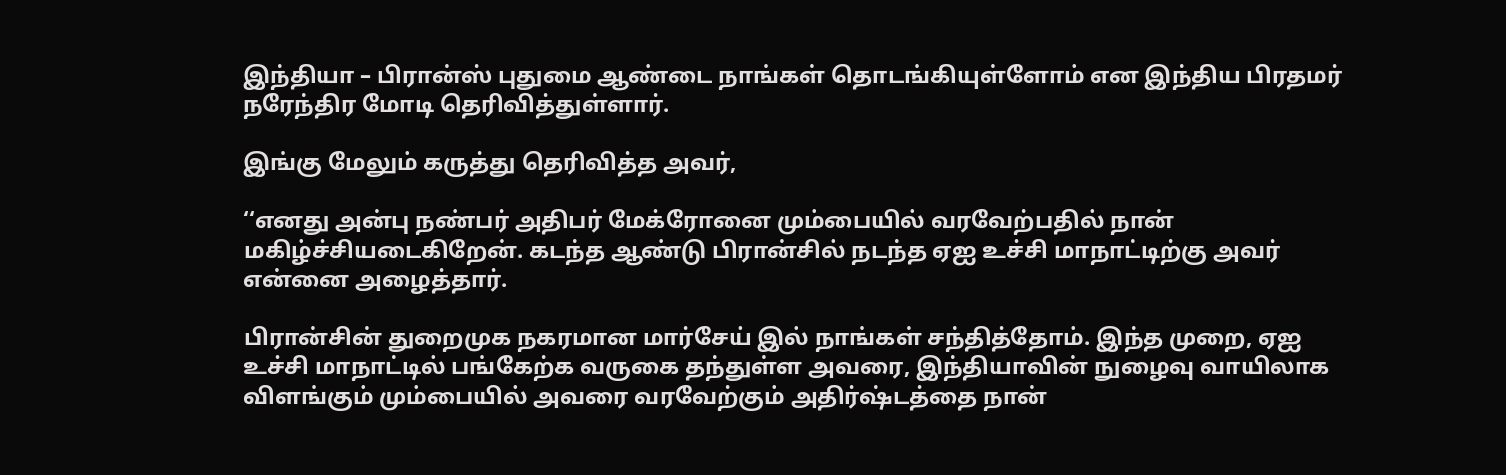இந்தியா – பிரான்ஸ் புதுமை ஆண்டை நாங்கள் தொடங்கியுள்ளோம் என இந்திய பிரதமர் நரேந்திர மோடி தெரிவித்துள்ளார்.

இங்கு மேலும் கருத்து தெரிவித்த அவர்,

‘‘எனது அன்பு நண்பர் அதிபர் மேக்ரோனை மும்பையில் வரவேற்பதில் நான் மகிழ்ச்சியடைகிறேன். கடந்த ஆண்டு பிரான்சில் நடந்த ஏஐ உச்சி மாநாட்டிற்கு அவர் என்னை அழைத்தார்.

பிரான்சின் துறைமுக நகரமான மார்சேய் இல் நாங்கள் சந்தித்தோம். இந்த முறை, ஏஐ உச்சி மாநாட்டில் பங்கேற்க வருகை தந்துள்ள அவரை, இந்தியாவின் நுழைவு வாயிலாக விளங்கும் மும்பையில் அவரை வரவேற்கும் அதிர்ஷ்டத்தை நான்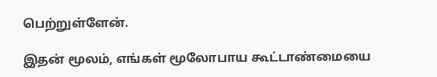பெற்றுள்ளேன்.

இதன் மூலம், எங்கள் மூலோபாய கூட்டாண்மையை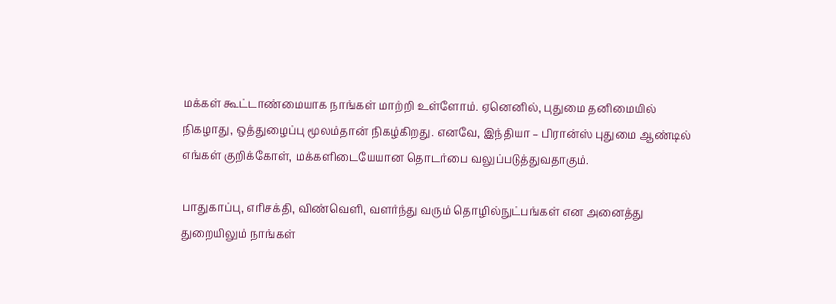மக்கள் கூட்டாண்மையாக நாங்கள் மாற்றி உள்ளோம். ஏனெனில், புதுமை தனிமையில் நிகழாது, ஒத்துழைப்பு மூலம்தான் நிகழ்கிறது. எனவே, இந்தியா – பிரான்ஸ் புதுமை ஆண்டில் எங்கள் குறிக்கோள், மக்களிடையேயான தொடர்பை வலுப்படுத்துவதாகும்.

பாதுகாப்பு, எரிசக்தி, விண்வெளி, வளர்ந்து வரும் தொழில்நுட்பங்கள் என அனைத்து துறையிலும் நாங்கள்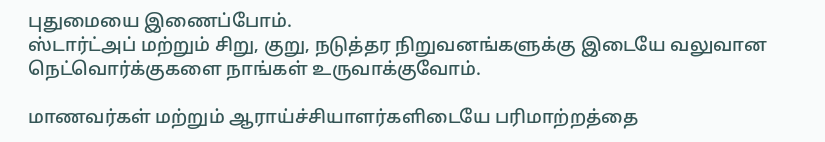புதுமையை இணைப்போம்.
ஸ்டார்ட்அப் மற்றும் சிறு, குறு, நடுத்தர நிறுவனங்களுக்கு இடையே வலுவான நெட்வொர்க்குகளை நாங்கள் உருவாக்குவோம்.

மாணவர்கள் மற்றும் ஆராய்ச்சியாளர்களிடையே பரிமாற்றத்தை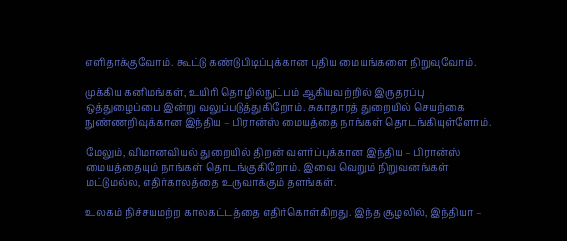எளிதாக்குவோம். கூட்டு கண்டுபிடிப்புக்கான புதிய மையங்களை நிறுவுவோம்.

முக்கிய கனிமங்கள், உயிரி தொழில்நுட்பம் ஆகியவற்றில் இருதரப்பு ஒத்துழைப்பை இன்று வலுப்படுத்துகிறோம். சுகாதாரத் துறையில் செயற்கை நுண்ணறிவுக்கான இந்திய – பிரான்ஸ் மையத்தை நாங்கள் தொடங்கியுள்ளோம்.

மேலும், விமானவியல் துறையில் திறன் வளர்ப்புக்கான இந்திய – பிரான்ஸ் மையத்தையும் நாங்கள் தொடங்குகிறோம். இவை வெறும் நிறுவனங்கள் மட்டுமல்ல, எதிர்காலத்தை உருவாக்கும் தளங்கள்.

உலகம் நிச்சயமற்ற காலகட்டத்தை எதிர்கொள்கிறது. இந்த சூழலில், இந்தியா –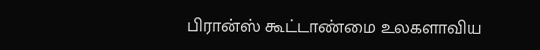பிரான்ஸ் கூட்டாண்மை உலகளாவிய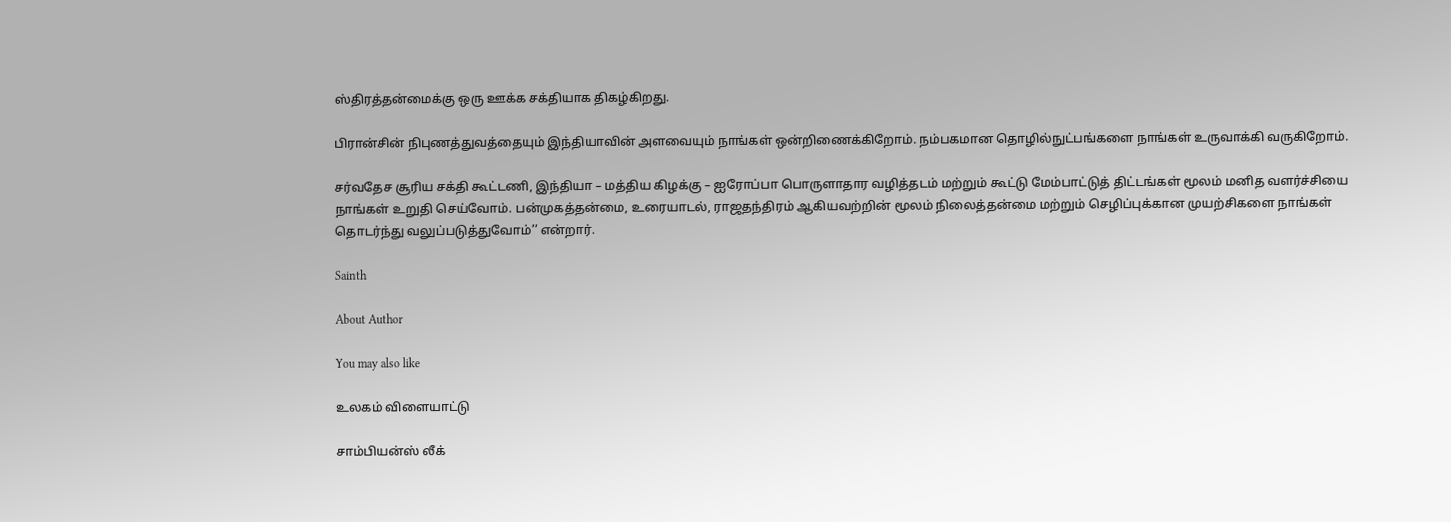ஸ்திரத்தன்மைக்கு ஒரு ஊக்க சக்தியாக திகழ்கிறது.

பிரான்சின் நிபுணத்துவத்தையும் இந்தியாவின் அளவையும் நாங்கள் ஒன்றிணைக்கிறோம். நம்பகமான தொழில்நுட்பங்களை நாங்கள் உருவாக்கி வருகிறோம்.

சர்வதேச சூரிய சக்தி கூட்டணி, இந்தியா – மத்திய கிழக்கு – ஐரோப்பா பொருளாதார வழித்தடம் மற்றும் கூட்டு மேம்பாட்டுத் திட்டங்கள் மூலம் மனித வளர்ச்சியை நாங்கள் உறுதி செய்வோம். பன்முகத்தன்மை, உரையாடல், ராஜதந்திரம் ஆகியவற்றின் மூலம் நிலைத்தன்மை மற்றும் செழிப்புக்கான முயற்சிகளை நாங்கள் தொடர்ந்து வலுப்படுத்துவோம்’’ என்றார்.

Sainth

About Author

You may also like

உலகம் விளையாட்டு

சாம்பியன்ஸ் லீக்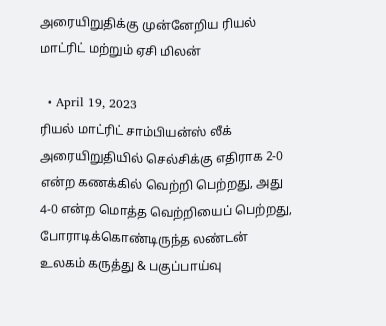அரையிறுதிக்கு முன்னேறிய ரியல் மாட்ரிட் மற்றும் ஏசி மிலன்

  • April 19, 2023
ரியல் மாட்ரிட் சாம்பியன்ஸ் லீக் அரையிறுதியில் செல்சிக்கு எதிராக 2-0 என்ற கணக்கில் வெற்றி பெற்றது, அது 4-0 என்ற மொத்த வெற்றியைப் பெற்றது, போராடிக்கொண்டிருந்த லண்டன்
உலகம் கருத்து & பகுப்பாய்வு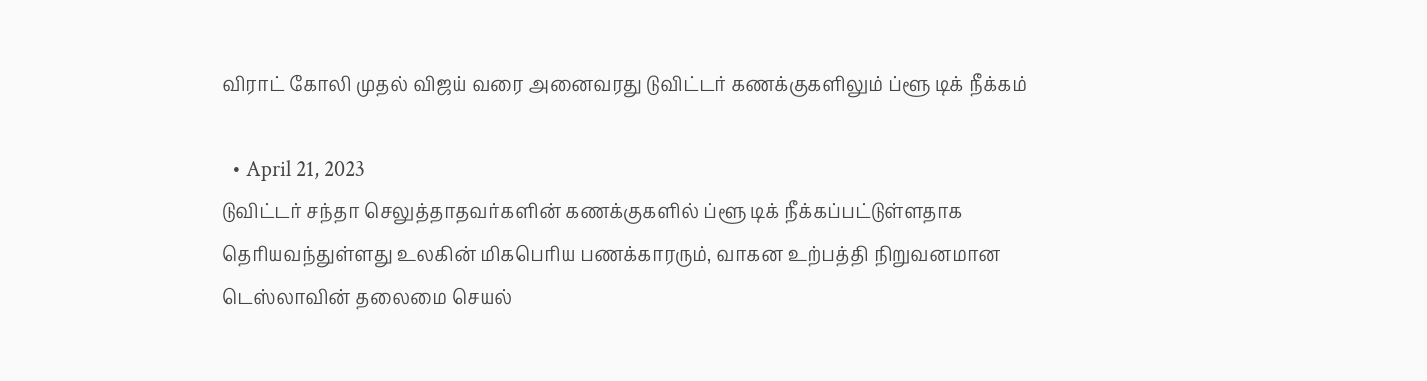விராட் கோலி முதல் விஜய் வரை அனைவரது டுவிட்டர் கணக்குகளிலும் ப்ளூ டிக் நீக்கம்

  • April 21, 2023
டுவிட்டர் சந்தா செலுத்தாதவர்களின் கணக்குகளில் ப்ளூ டிக் நீக்கப்பட்டுள்ளதாக தெரியவந்துள்ளது உலகின் மிகபெரிய பணக்காரரும், வாகன உற்பத்தி நிறுவனமான டெஸ்லாவின் தலைமை செயல்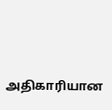அதிகாரியான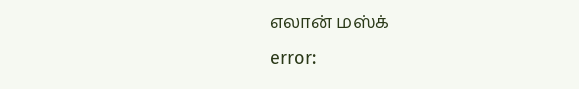எலான் மஸ்க்
error: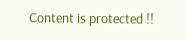Content is protected !!